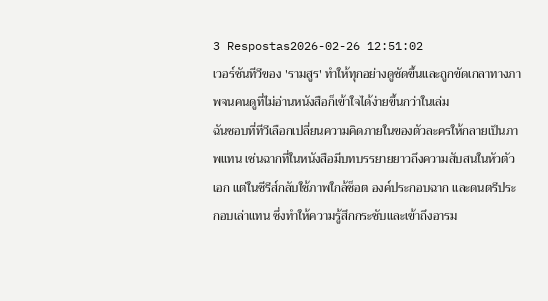3 Respostas2026-02-26 12:51:02
เวอร์ชันทีวีของ 'รามสูร' ทำให้ทุกอย่างดูชัดขึ้นและถูกขัดเกลาทางภาพจนคนดูที่ไม่อ่านหนังสือก็เข้าใจได้ง่ายขึ้นกว่าในเล่ม
ฉันชอบที่ทีวีเลือกเปลี่ยนความคิดภายในของตัวละครให้กลายเป็นภาพแทน เช่นฉากที่ในหนังสือมีบทบรรยายยาวถึงความสับสนในหัวตัวเอก แต่ในซีรีส์กลับใช้ภาพใกล้ช็อต องค์ประกอบฉาก และดนตรีประกอบเล่าแทน ซึ่งทำให้ความรู้สึกกระชับและเข้าถึงอารม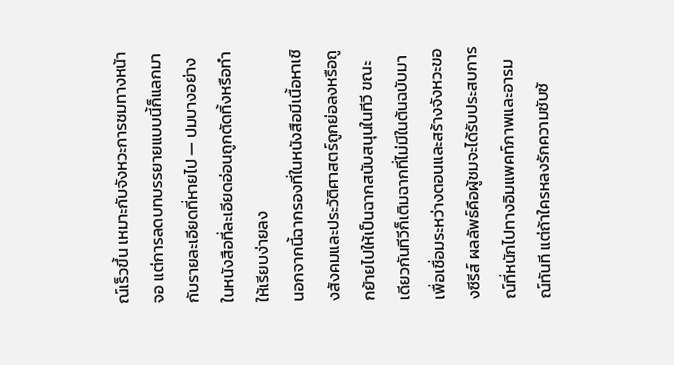ณ์เร็วขึ้น เหมาะกับจังหวะการชมทางหน้าจอ แต่การลดบทบรรยายแบบนี้ก็แลกมากับรายละเอียดที่หายไป — ปมบางอย่างในหนังสือที่ละเอียดอ่อนถูกตัดทิ้งหรือทำให้เรียบง่ายลง
นอกจากนี้ฉากรองที่ในหนังสือมีเนื้อหาเชิงสังคมและประวัติศาสตร์ถูกย่อลงหรือถูกย้ายไปให้เป็นฉากสนับสนุนในทีวี ขณะเดียวกันทีวีก็เติมฉากที่ไม่มีในต้นฉบับมาเพื่อเชื่อมระหว่างตอนและสร้างจังหวะของซีรีส์ ผลลัพธ์คือผู้ชมจะได้รับประสบการณ์ที่หนักไปทางอิมแพคท์ภาพและอารมณ์ทันที แต่ถ้าใครหลงรักความซับซ้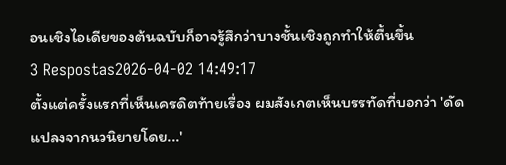อนเชิงไอเดียของต้นฉบับก็อาจรู้สึกว่าบางชั้นเชิงถูกทำให้ตื้นขึ้น
3 Respostas2026-04-02 14:49:17
ตั้งแต่ครั้งแรกที่เห็นเครดิตท้ายเรื่อง ผมสังเกตเห็นบรรทัดที่บอกว่า 'ดัดแปลงจากนวนิยายโดย...'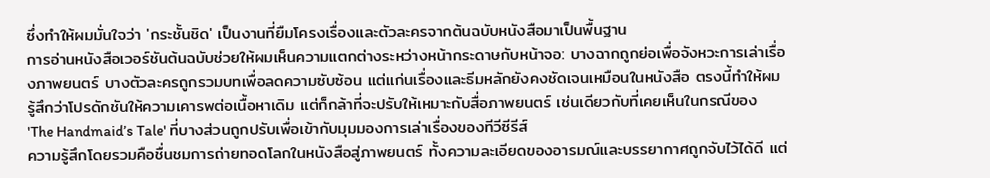ซึ่งทำให้ผมมั่นใจว่า 'กระชั้นชิด' เป็นงานที่ยืมโครงเรื่องและตัวละครจากต้นฉบับหนังสือมาเป็นพื้นฐาน
การอ่านหนังสือเวอร์ชันต้นฉบับช่วยให้ผมเห็นความแตกต่างระหว่างหน้ากระดาษกับหน้าจอ: บางฉากถูกย่อเพื่อจังหวะการเล่าเรื่องภาพยนตร์ บางตัวละครถูกรวมบทเพื่อลดความซับซ้อน แต่แก่นเรื่องและธีมหลักยังคงชัดเจนเหมือนในหนังสือ ตรงนี้ทำให้ผมรู้สึกว่าโปรดักชันให้ความเคารพต่อเนื้อหาเดิม แต่ก็กล้าที่จะปรับให้เหมาะกับสื่อภาพยนตร์ เช่นเดียวกับที่เคยเห็นในกรณีของ 'The Handmaid’s Tale' ที่บางส่วนถูกปรับเพื่อเข้ากับมุมมองการเล่าเรื่องของทีวีซีรีส์
ความรู้สึกโดยรวมคือชื่นชมการถ่ายทอดโลกในหนังสือสู่ภาพยนตร์ ทั้งความละเอียดของอารมณ์และบรรยากาศถูกจับไว้ได้ดี แต่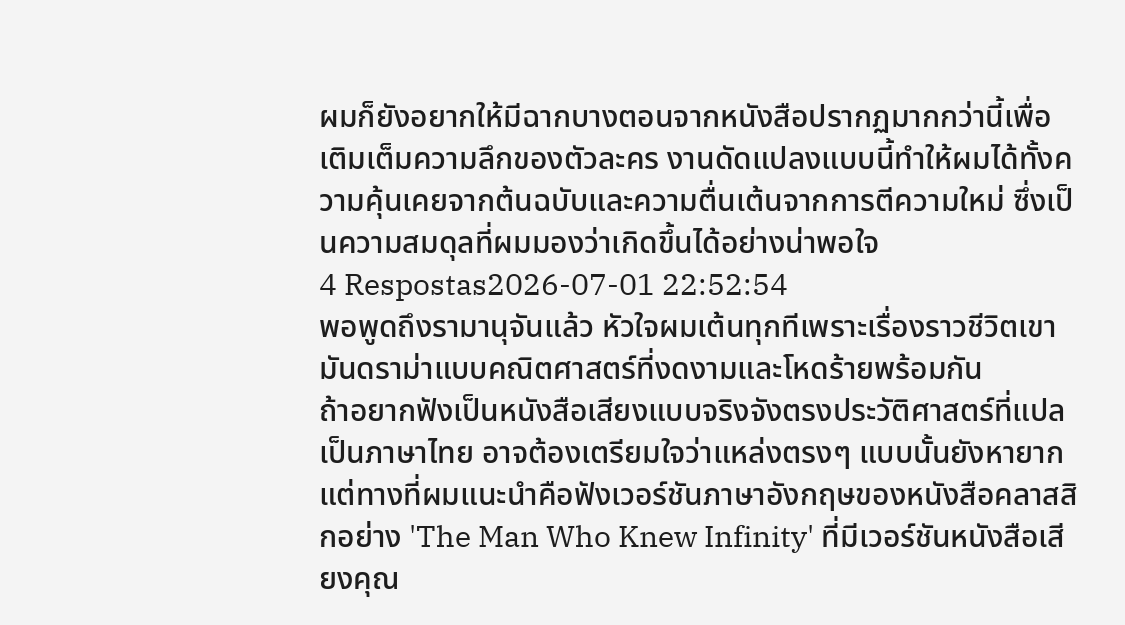ผมก็ยังอยากให้มีฉากบางตอนจากหนังสือปรากฏมากกว่านี้เพื่อเติมเต็มความลึกของตัวละคร งานดัดแปลงแบบนี้ทำให้ผมได้ทั้งความคุ้นเคยจากต้นฉบับและความตื่นเต้นจากการตีความใหม่ ซึ่งเป็นความสมดุลที่ผมมองว่าเกิดขึ้นได้อย่างน่าพอใจ
4 Respostas2026-07-01 22:52:54
พอพูดถึงรามานุจันแล้ว หัวใจผมเต้นทุกทีเพราะเรื่องราวชีวิตเขามันดราม่าแบบคณิตศาสตร์ที่งดงามและโหดร้ายพร้อมกัน
ถ้าอยากฟังเป็นหนังสือเสียงแบบจริงจังตรงประวัติศาสตร์ที่แปลเป็นภาษาไทย อาจต้องเตรียมใจว่าแหล่งตรงๆ แบบนั้นยังหายาก แต่ทางที่ผมแนะนำคือฟังเวอร์ชันภาษาอังกฤษของหนังสือคลาสสิกอย่าง 'The Man Who Knew Infinity' ที่มีเวอร์ชันหนังสือเสียงคุณ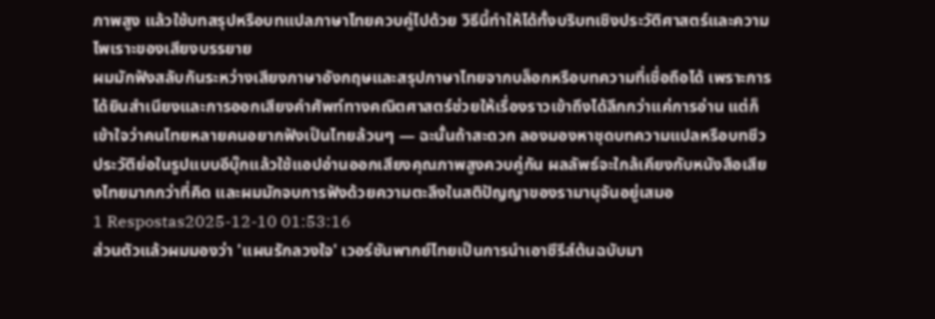ภาพสูง แล้วใช้บทสรุปหรือบทแปลภาษาไทยควบคู่ไปด้วย วิธีนี้ทำให้ได้ทั้งบริบทเชิงประวัติศาสตร์และความไพเราะของเสียงบรรยาย
ผมมักฟังสลับกันระหว่างเสียงภาษาอังกฤษและสรุปภาษาไทยจากบล็อกหรือบทความที่เชื่อถือได้ เพราะการได้ยินสำเนียงและการออกเสียงคำศัพท์ทางคณิตศาสตร์ช่วยให้เรื่องราวเข้าถึงได้ลึกกว่าแค่การอ่าน แต่ก็เข้าใจว่าคนไทยหลายคนอยากฟังเป็นไทยล้วนๆ — ฉะนั้นถ้าสะดวก ลองมองหาชุดบทความแปลหรือบทชีวประวัติย่อในรูปแบบอีบุ๊กแล้วใช้แอปอ่านออกเสียงคุณภาพสูงควบคู่กัน ผลลัพธ์จะใกล้เคียงกับหนังสือเสียงไทยมากกว่าที่คิด และผมมักจบการฟังด้วยความตะลึงในสติปัญญาของรามานุจันอยู่เสมอ
1 Respostas2025-12-10 01:53:16
ส่วนตัวแล้วผมมองว่า 'แผนรักลวงใจ' เวอร์ชันพากย์ไทยเป็นการนำเอาซีรีส์ต้นฉบับมา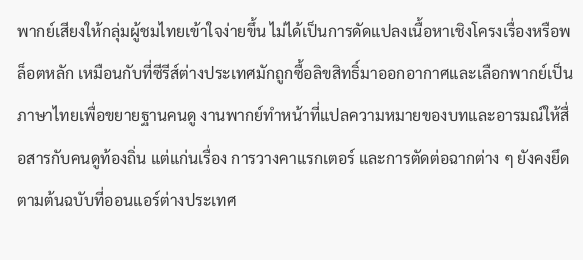พากย์เสียงให้กลุ่มผู้ชมไทยเข้าใจง่ายขึ้น ไม่ได้เป็นการดัดแปลงเนื้อหาเชิงโครงเรื่องหรือพล็อตหลัก เหมือนกับที่ซีรีส์ต่างประเทศมักถูกซื้อลิขสิทธิ์มาออกอากาศและเลือกพากย์เป็นภาษาไทยเพื่อขยายฐานคนดู งานพากย์ทำหน้าที่แปลความหมายของบทและอารมณ์ให้สื่อสารกับคนดูท้องถิ่น แต่แก่นเรื่อง การวางคาแรกเตอร์ และการตัดต่อฉากต่าง ๆ ยังคงยึดตามต้นฉบับที่ออนแอร์ต่างประเทศ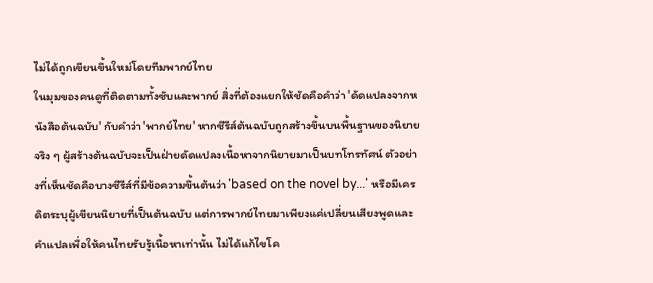ไม่ได้ถูกเขียนขึ้นใหม่โดยทีมพากย์ไทย
ในมุมของคนดูที่ติดตามทั้งซับและพากย์ สิ่งที่ต้องแยกให้ชัดคือคำว่า 'ดัดแปลงจากหนังสือต้นฉบับ' กับคำว่า 'พากย์ไทย' หากซีรีส์ต้นฉบับถูกสร้างขึ้นบนพื้นฐานของนิยายจริง ๆ ผู้สร้างต้นฉบับจะเป็นฝ่ายดัดแปลงเนื้อหาจากนิยายมาเป็นบทโทรทัศน์ ตัวอย่างที่เห็นชัดคือบางซีรีส์ที่มีข้อความขึ้นต้นว่า 'based on the novel by...' หรือมีเครดิตระบุผู้เขียนนิยายที่เป็นต้นฉบับ แต่การพากย์ไทยมาเพียงแค่เปลี่ยนเสียงพูดและคำแปลเพื่อให้คนไทยรับรู้เนื้อหาเท่านั้น ไม่ได้แก้ไขโค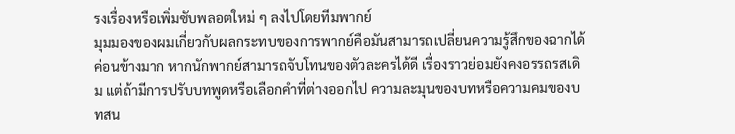รงเรื่องหรือเพิ่มซับพลอตใหม่ ๆ ลงไปโดยทีมพากย์
มุมมองของผมเกี่ยวกับผลกระทบของการพากย์คือมันสามารถเปลี่ยนความรู้สึกของฉากได้ค่อนข้างมาก หากนักพากย์สามารถจับโทนของตัวละครได้ดี เรื่องราวย่อมยังคงอรรถรสเดิม แต่ถ้ามีการปรับบทพูดหรือเลือกคำที่ต่างออกไป ความละมุนของบทหรือความคมของบทสน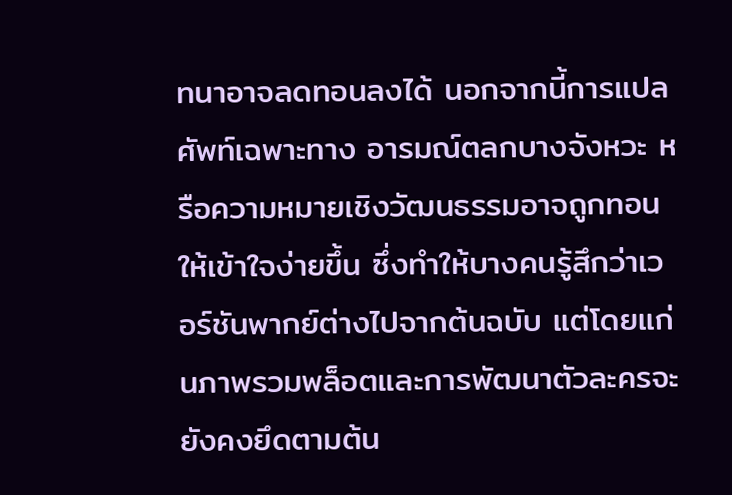ทนาอาจลดทอนลงได้ นอกจากนี้การแปลศัพท์เฉพาะทาง อารมณ์ตลกบางจังหวะ หรือความหมายเชิงวัฒนธรรมอาจถูกทอนให้เข้าใจง่ายขึ้น ซึ่งทำให้บางคนรู้สึกว่าเวอร์ชันพากย์ต่างไปจากต้นฉบับ แต่โดยแก่นภาพรวมพล็อตและการพัฒนาตัวละครจะยังคงยึดตามต้น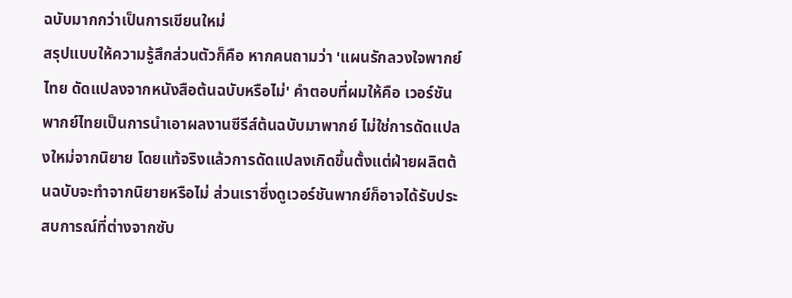ฉบับมากกว่าเป็นการเขียนใหม่
สรุปแบบให้ความรู้สึกส่วนตัวก็คือ หากคนถามว่า 'แผนรักลวงใจพากย์ไทย ดัดแปลงจากหนังสือต้นฉบับหรือไม่' คำตอบที่ผมให้คือ เวอร์ชันพากย์ไทยเป็นการนำเอาผลงานซีรีส์ต้นฉบับมาพากย์ ไม่ใช่การดัดแปลงใหม่จากนิยาย โดยแท้จริงแล้วการดัดแปลงเกิดขึ้นตั้งแต่ฝ่ายผลิตต้นฉบับจะทำจากนิยายหรือไม่ ส่วนเราซึ่งดูเวอร์ชันพากย์ก็อาจได้รับประสบการณ์ที่ต่างจากซับ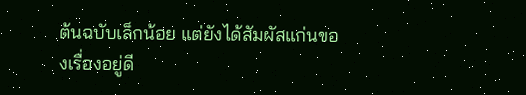ต้นฉบับเล็กน้อย แต่ยังได้สัมผัสแก่นของเรื่องอยู่ดี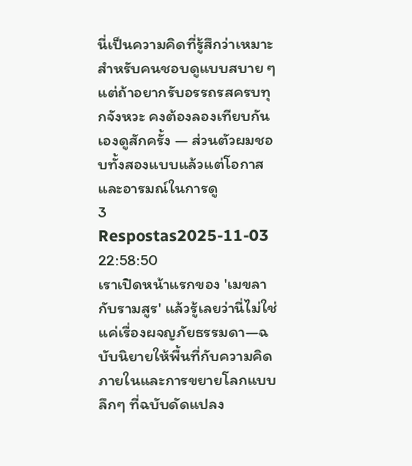นี่เป็นความคิดที่รู้สึกว่าเหมาะสำหรับคนชอบดูแบบสบาย ๆ แต่ถ้าอยากรับอรรถรสครบทุกจังหวะ คงต้องลองเทียบกันเองดูสักครั้ง — ส่วนตัวผมชอบทั้งสองแบบแล้วแต่โอกาสและอารมณ์ในการดู
3 Respostas2025-11-03 22:58:50
เราเปิดหน้าแรกของ 'เมขลากับรามสูร' แล้วรู้เลยว่านี่ไม่ใช่แค่เรื่องผจญภัยธรรมดา—ฉบับนิยายให้พื้นที่กับความคิดภายในและการขยายโลกแบบลึกๆ ที่ฉบับดัดแปลง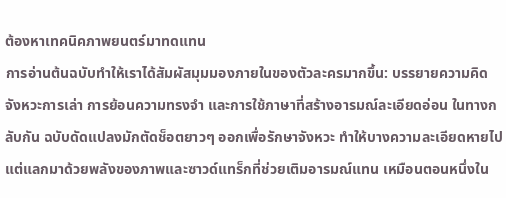ต้องหาเทคนิคภาพยนตร์มาทดแทน
การอ่านต้นฉบับทำให้เราได้สัมผัสมุมมองภายในของตัวละครมากขึ้น: บรรยายความคิด จังหวะการเล่า การย้อนความทรงจำ และการใช้ภาษาที่สร้างอารมณ์ละเอียดอ่อน ในทางกลับกัน ฉบับดัดแปลงมักตัดช็อตยาวๆ ออกเพื่อรักษาจังหวะ ทำให้บางความละเอียดหายไปแต่แลกมาด้วยพลังของภาพและซาวด์แทร็กที่ช่วยเติมอารมณ์แทน เหมือนตอนหนึ่งใน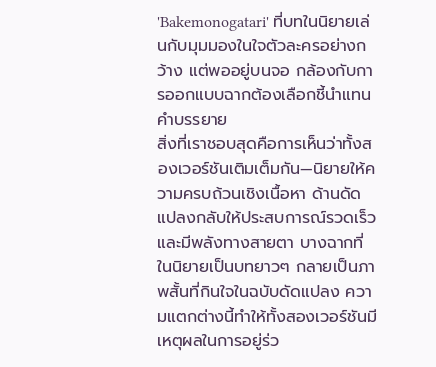'Bakemonogatari' ที่บทในนิยายเล่นกับมุมมองในใจตัวละครอย่างกว้าง แต่พออยู่บนจอ กล้องกับการออกแบบฉากต้องเลือกชี้นำแทนคำบรรยาย
สิ่งที่เราชอบสุดคือการเห็นว่าทั้งสองเวอร์ชันเติมเต็มกัน—นิยายให้ความครบถ้วนเชิงเนื้อหา ด้านดัดแปลงกลับให้ประสบการณ์รวดเร็วและมีพลังทางสายตา บางฉากที่ในนิยายเป็นบทยาวๆ กลายเป็นภาพสั้นที่กินใจในฉบับดัดแปลง ความแตกต่างนี้ทำให้ทั้งสองเวอร์ชันมีเหตุผลในการอยู่ร่ว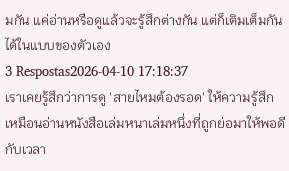มกัน แค่อ่านหรือดูแล้วจะรู้สึกต่างกัน แต่ก็เติมเต็มกันได้ในแบบของตัวเอง
3 Respostas2026-04-10 17:18:37
เราเคยรู้สึกว่าการดู 'สายไหมต้องรอด' ให้ความรู้สึกเหมือนอ่านหนังสือเล่มหนาเล่มหนึ่งที่ถูกย่อมาให้พอดีกับเวลา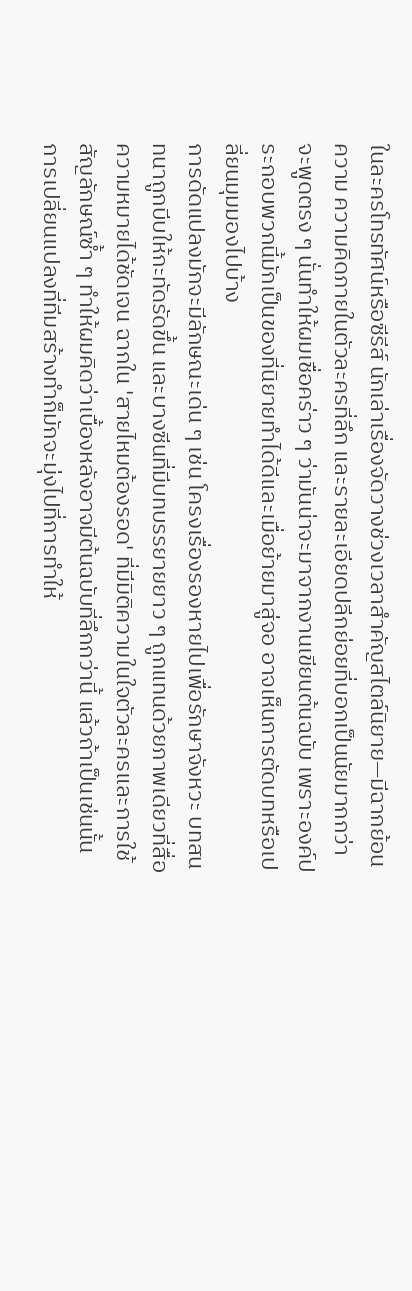ในละครโทรทัศน์หรือซีรีส์ นักเล่าเรื่องจัดวางช่วงเวลาสำคัญสไตล์นิยาย—มีฉากย้อนความ ความคิดภายในตัวละครที่ลึก และรายละเอียดปลีกย่อยที่บอกเป็นนัยมากกว่าจะพูดตรง ๆ นั่นทำให้ผมเชื่อคร่าว ๆ ว่ามันน่าจะมาจากงานเขียนต้นฉบับ เพราะองค์ประกอบพวกนี้มักเป็นของที่นิยายทำได้ดีและเมื่อย้ายมาสู่จอ อาจเห็นการตัดบทหรือเปลี่ยนมุมมองไปบ้าง
การดัดแปลงมักจะมีลักษณะเด่น ๆ เช่น โครงเรื่องรองหายไปเพื่อรักษาจังหวะ บทสนทนาถูกบีบให้กะทัดรัดขึ้น และบางซีนที่มีบทบรรยายยาว ๆ ถูกแทนด้วยภาพเดียวที่สื่อความหมายได้ชัดเจน ฉากใน 'สายไหมต้องรอด' ที่มีมิติความในใจตัวละครและการใช้สัญลักษณ์ซ้ำ ๆ ทำให้ผมคิดว่าเบื้องหลังอาจมีต้นฉบับที่ลึกกว่านี้ แล้วถ้าเป็นเช่นนั้น การเปลี่ยนแปลงที่ทีมสร้างทำก็มักจะมุ่งไปที่การทำให้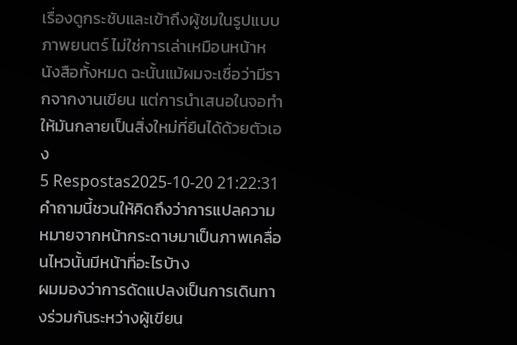เรื่องดูกระชับและเข้าถึงผู้ชมในรูปแบบภาพยนตร์ ไม่ใช่การเล่าเหมือนหน้าหนังสือทั้งหมด ฉะนั้นแม้ผมจะเชื่อว่ามีรากจากงานเขียน แต่การนำเสนอในจอทำให้มันกลายเป็นสิ่งใหม่ที่ยืนได้ด้วยตัวเอง
5 Respostas2025-10-20 21:22:31
คำถามนี้ชวนให้คิดถึงว่าการแปลความหมายจากหน้ากระดาษมาเป็นภาพเคลื่อนไหวนั้นมีหน้าที่อะไรบ้าง
ผมมองว่าการดัดแปลงเป็นการเดินทางร่วมกันระหว่างผู้เขียน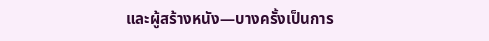และผู้สร้างหนัง—บางครั้งเป็นการ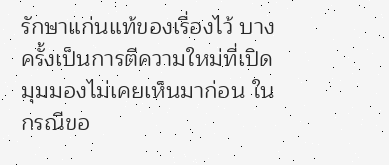รักษาแก่นแท้ของเรื่องไว้ บางครั้งเป็นการตีความใหม่ที่เปิดมุมมองไม่เคยเห็นมาก่อน ในกรณีขอ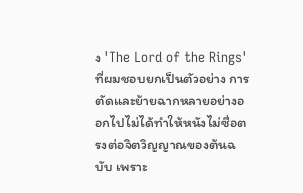ง 'The Lord of the Rings' ที่ผมชอบยกเป็นตัวอย่าง การตัดและย้ายฉากหลายอย่างออกไปไม่ได้ทำให้หนังไม่ซื่อตรงต่อจิตวิญญาณของต้นฉบับ เพราะ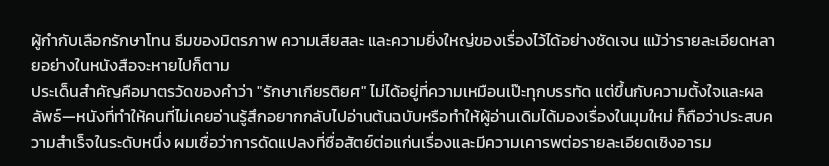ผู้กำกับเลือกรักษาโทน ธีมของมิตรภาพ ความเสียสละ และความยิ่งใหญ่ของเรื่องไว้ได้อย่างชัดเจน แม้ว่ารายละเอียดหลายอย่างในหนังสือจะหายไปก็ตาม
ประเด็นสำคัญคือมาตรวัดของคำว่า "รักษาเกียรติยศ" ไม่ได้อยู่ที่ความเหมือนเป๊ะทุกบรรทัด แต่ขึ้นกับความตั้งใจและผลลัพธ์—หนังที่ทำให้คนที่ไม่เคยอ่านรู้สึกอยากกลับไปอ่านต้นฉบับหรือทำให้ผู้อ่านเดิมได้มองเรื่องในมุมใหม่ ก็ถือว่าประสบความสำเร็จในระดับหนึ่ง ผมเชื่อว่าการดัดแปลงที่ซื่อสัตย์ต่อแก่นเรื่องและมีความเคารพต่อรายละเอียดเชิงอารม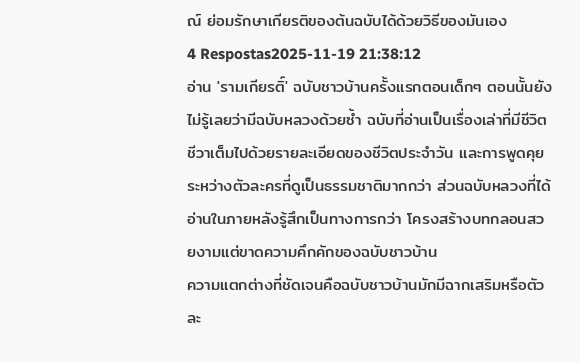ณ์ ย่อมรักษาเกียรติของต้นฉบับได้ด้วยวิธีของมันเอง
4 Respostas2025-11-19 21:38:12
อ่าน 'รามเกียรติ์' ฉบับชาวบ้านครั้งแรกตอนเด็กๆ ตอนนั้นยังไม่รู้เลยว่ามีฉบับหลวงด้วยซ้ำ ฉบับที่อ่านเป็นเรื่องเล่าที่มีชีวิตชีวาเต็มไปด้วยรายละเอียดของชีวิตประจำวัน และการพูดคุยระหว่างตัวละครที่ดูเป็นธรรมชาติมากกว่า ส่วนฉบับหลวงที่ได้อ่านในภายหลังรู้สึกเป็นทางการกว่า โครงสร้างบทกลอนสวยงามแต่ขาดความคึกคักของฉบับชาวบ้าน
ความแตกต่างที่ชัดเจนคือฉบับชาวบ้านมักมีฉากเสริมหรือตัวละ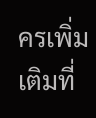ครเพิ่มเติมที่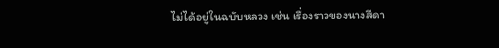ไม่ได้อยู่ในฉบับหลวง เช่น เรื่องราวของนางสีดา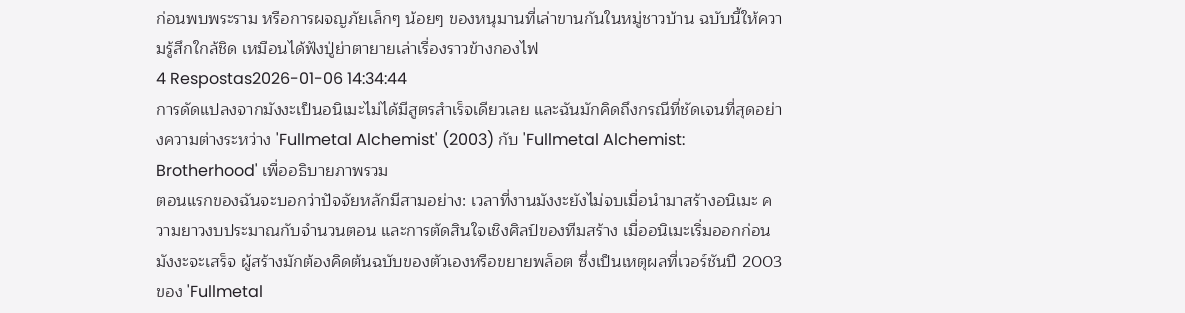ก่อนพบพระราม หรือการผจญภัยเล็กๆ น้อยๆ ของหนุมานที่เล่าขานกันในหมู่ชาวบ้าน ฉบับนี้ให้ความรู้สึกใกล้ชิด เหมือนได้ฟังปู่ย่าตายายเล่าเรื่องราวข้างกองไฟ
4 Respostas2026-01-06 14:34:44
การดัดแปลงจากมังงะเป็นอนิเมะไม่ได้มีสูตรสำเร็จเดียวเลย และฉันมักคิดถึงกรณีที่ชัดเจนที่สุดอย่างความต่างระหว่าง 'Fullmetal Alchemist' (2003) กับ 'Fullmetal Alchemist: Brotherhood' เพื่ออธิบายภาพรวม
ตอนแรกของฉันจะบอกว่าปัจจัยหลักมีสามอย่าง: เวลาที่งานมังงะยังไม่จบเมื่อนำมาสร้างอนิเมะ ความยาวงบประมาณกับจำนวนตอน และการตัดสินใจเชิงศิลป์ของทีมสร้าง เมื่ออนิเมะเริ่มออกก่อนมังงะจะเสร็จ ผู้สร้างมักต้องคิดต้นฉบับของตัวเองหรือขยายพล็อต ซึ่งเป็นเหตุผลที่เวอร์ชันปี 2003 ของ 'Fullmetal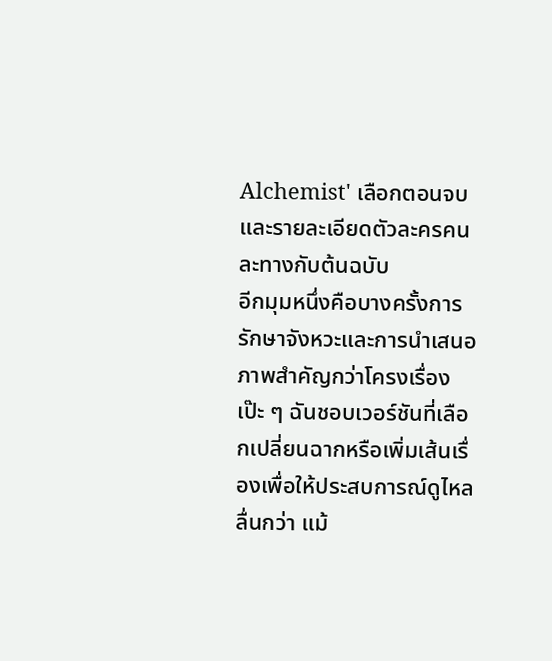Alchemist' เลือกตอนจบและรายละเอียดตัวละครคนละทางกับต้นฉบับ
อีกมุมหนึ่งคือบางครั้งการรักษาจังหวะและการนำเสนอภาพสำคัญกว่าโครงเรื่องเป๊ะ ๆ ฉันชอบเวอร์ชันที่เลือกเปลี่ยนฉากหรือเพิ่มเส้นเรื่องเพื่อให้ประสบการณ์ดูไหลลื่นกว่า แม้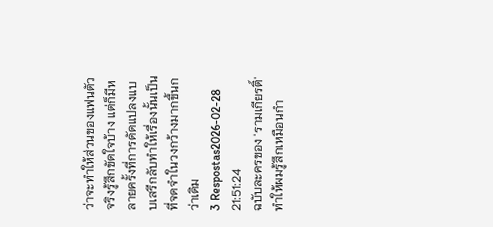ว่าจะทำให้ส่วนของแฟนตัวจริงรู้สึกขัดใจบ้าง แต่ก็มีหลายครั้งที่การดัดแปลงแบบเสรีกลับทำให้เรื่องนั้นเป็นที่จดจำในวงกว้างมากขึ้นกว่าเดิม
3 Respostas2026-02-28 21:51:24
ฉบับละครของ 'รามเกียรติ์' ทำให้ผมรู้สึกเหมือนกำ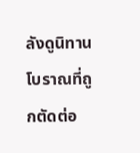ลังดูนิทานโบราณที่ถูกตัดต่อ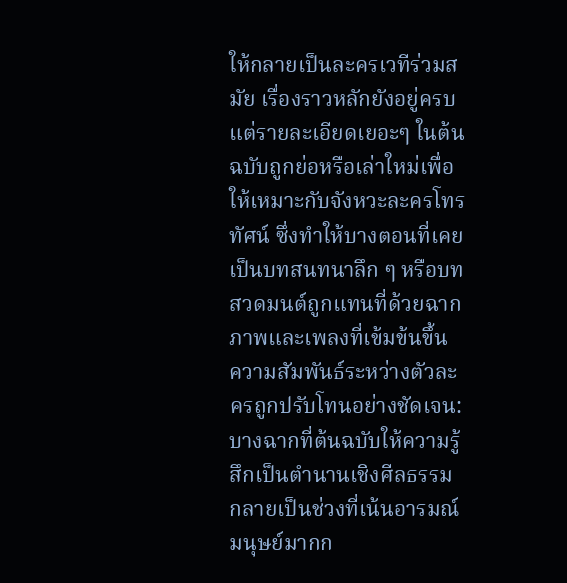ให้กลายเป็นละครเวทีร่วมสมัย เรื่องราวหลักยังอยู่ครบ แต่รายละเอียดเยอะๆ ในต้นฉบับถูกย่อหรือเล่าใหม่เพื่อให้เหมาะกับจังหวะละครโทรทัศน์ ซึ่งทำให้บางตอนที่เคยเป็นบทสนทนาลึก ๆ หรือบทสวดมนต์ถูกแทนที่ด้วยฉากภาพและเพลงที่เข้มข้นขึ้น
ความสัมพันธ์ระหว่างตัวละครถูกปรับโทนอย่างชัดเจน: บางฉากที่ต้นฉบับให้ความรู้สึกเป็นตำนานเชิงศีลธรรม กลายเป็นช่วงที่เน้นอารมณ์มนุษย์มากก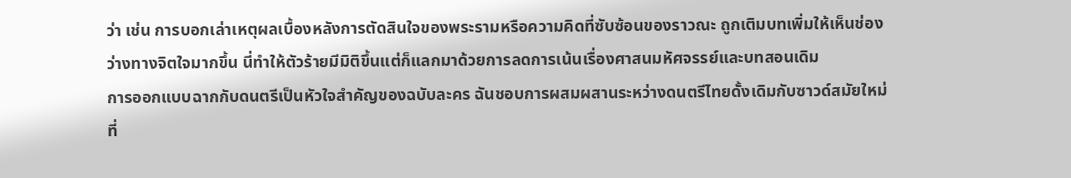ว่า เช่น การบอกเล่าเหตุผลเบื้องหลังการตัดสินใจของพระรามหรือความคิดที่ซับซ้อนของราวณะ ถูกเติมบทเพิ่มให้เห็นช่องว่างทางจิตใจมากขึ้น นี่ทำให้ตัวร้ายมีมิติขึ้นแต่ก็แลกมาด้วยการลดการเน้นเรื่องศาสนมหัศจรรย์และบทสอนเดิม
การออกแบบฉากกับดนตรีเป็นหัวใจสำคัญของฉบับละคร ฉันชอบการผสมผสานระหว่างดนตรีไทยดั้งเดิมกับซาวด์สมัยใหม่ที่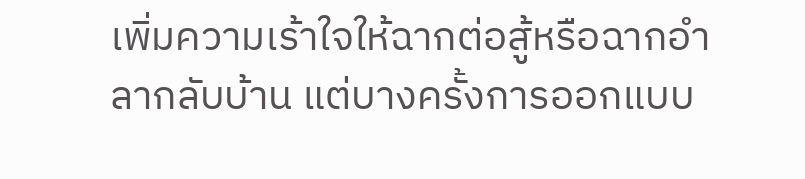เพิ่มความเร้าใจให้ฉากต่อสู้หรือฉากอำลากลับบ้าน แต่บางครั้งการออกแบบ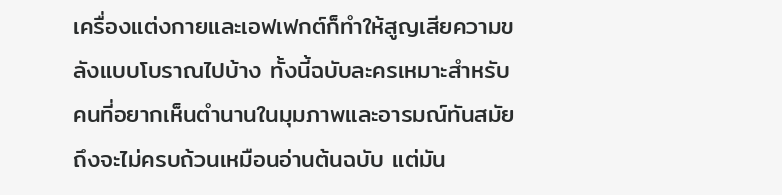เครื่องแต่งกายและเอฟเฟกต์ก็ทำให้สูญเสียความขลังแบบโบราณไปบ้าง ทั้งนี้ฉบับละครเหมาะสำหรับคนที่อยากเห็นตำนานในมุมภาพและอารมณ์ทันสมัย ถึงจะไม่ครบถ้วนเหมือนอ่านต้นฉบับ แต่มัน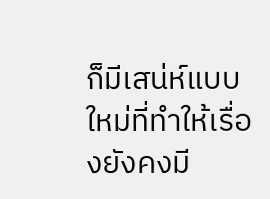ก็มีเสน่ห์แบบใหม่ที่ทำให้เรื่องยังคงมี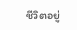ชีวิตอยู่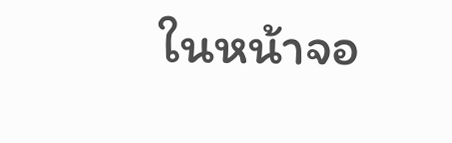ในหน้าจอ